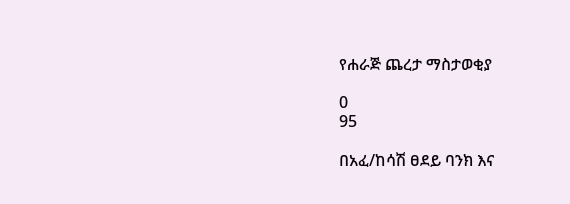የሐራጅ ጨረታ ማስታወቂያ

0
95

በአፈ/ከሳሽ ፀደይ ባንክ እና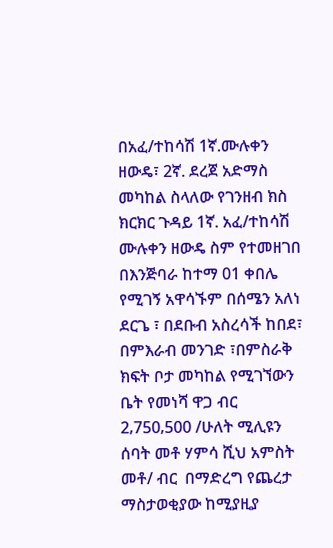በአፈ/ተከሳሽ 1ኛ.ሙሉቀን ዘውዴ፣ 2ኛ. ደረጀ አድማስ መካከል ስላለው የገንዘብ ክስ ክርክር ጉዳይ 1ኛ. አፈ/ተከሳሽ ሙሉቀን ዘውዴ ስም የተመዘገበ በእንጅባራ ከተማ 01 ቀበሌ የሚገኝ አዋሳኙም በሰሜን አለነ ደርጌ ፣ በደቡብ አስረሳች ከበደ፣ በምእራብ መንገድ ፣በምስራቅ ክፍት ቦታ መካከል የሚገኘውን ቤት የመነሻ ዋጋ ብር 2‚750‚500 /ሁለት ሚሊዩን ሰባት መቶ ሃምሳ ሺህ አምስት መቶ/ ብር  በማድረግ የጨረታ ማስታወቂያው ከሚያዚያ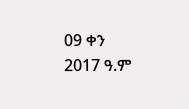09 ቀን 2017 ዓ.ም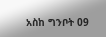አስከ ግንቦት 09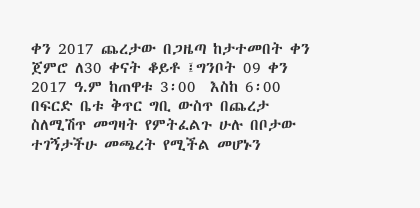ቀን 2017 ጨረታው በጋዜጣ ከታተመበት ቀን ጀምሮ ለ30 ቀናት ቆይቶ ፤ግንቦት 09 ቀን 2017 ዓ.ም ከጠዋቱ 3፡00  እስከ 6፡00 በፍርድ ቤቱ ቅጥር ግቢ ውስጥ በጨረታ ስለሚሽጥ መግዛት የምትፈልጉ ሁሉ በቦታው ተገኝታችሁ መጫረት የሚችል መሆኑን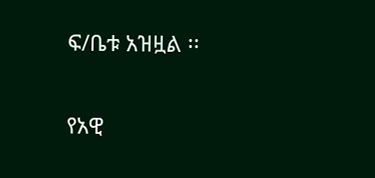ፍ/ቤቱ አዝዟል ፡፡

የአዊ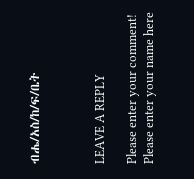ብሔ/አስ/ከ/ፍ/ቤት



LEAVE A REPLY

Please enter your comment!
Please enter your name here